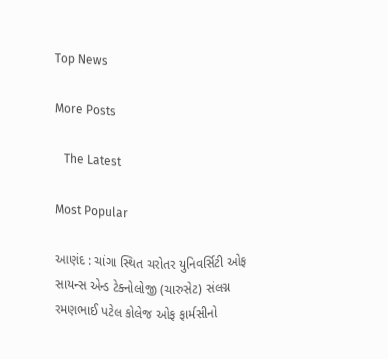Top News

More Posts

   The Latest

Most Popular

આણંદ : ચાંગા સ્થિત ચરોતર યુનિવર્સિટી ઓફ સાયન્સ એન્ડ ટેક્નોલોજી (ચારુસેટ) સંલગ્ન રમણભાઈ પટેલ કોલેજ ઓફ ફાર્મસીનો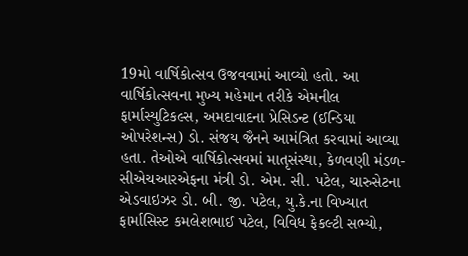19મો વાર્ષિકોત્સવ ઉજવવામાં આવ્યો હતો. આ વાર્ષિકોત્સવના મુખ્ય મહેમાન તરીકે એમનીલ ફાર્માસ્યુટિકલ્સ, અમદાવાદના પ્રેસિડન્ટ (ઈન્ડિયા ઓપરેશન્સ) ડો. સંજય જૈનને આમંત્રિત કરવામાં આવ્યા હતા. તેઓએ વાર્ષિકોત્સવમાં માતૃસંસ્થા, કેળવણી મંડળ- સીએચઆરએફના મંત્રી ડો. એમ. સી. પટેલ, ચારુસેટના એડવાઇઝર ડો. બી. જી. પટેલ, યુ.કે.ના વિખ્યાત ફાર્માસિસ્ટ કમલેશભાઈ પટેલ, વિવિધ ફેકલ્ટી સભ્યો,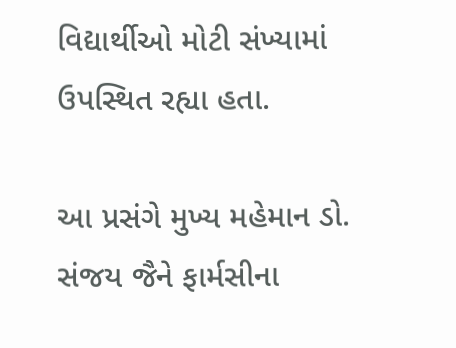વિદ્યાર્થીઓ મોટી સંખ્યામાં ઉપસ્થિત રહ્યા હતા.

આ પ્રસંગે મુખ્ય મહેમાન ડો. સંજય જૈને ફાર્મસીના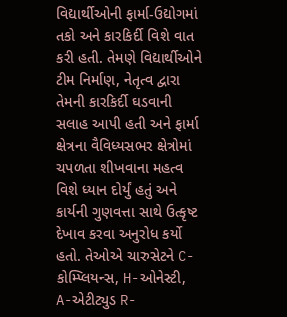વિદ્યાર્થીઓની ફાર્મા-ઉદ્યોગમાં તકો અને કારકિર્દી વિશે વાત કરી હતી. તેમણે વિદ્યાર્થીઓને ટીમ નિર્માણ, નેતૃત્વ દ્વારા તેમની કારકિર્દી ઘડવાની સલાહ આપી હતી અને ફાર્મા ક્ષેત્રના વૈવિધ્યસભર ક્ષેત્રોમાં ચપળતા શીખવાના મહત્વ વિશે ધ્યાન દોર્યું હતું અને કાર્યની ગુણવત્તા સાથે ઉત્કૃષ્ટ દેખાવ કરવા અનુરોધ કર્યો હતો. તેઓએ ચારુસેટને C- કોમ્પ્લિયન્સ, H-ઓનેસ્ટી, A-એટીટ્યુડ R-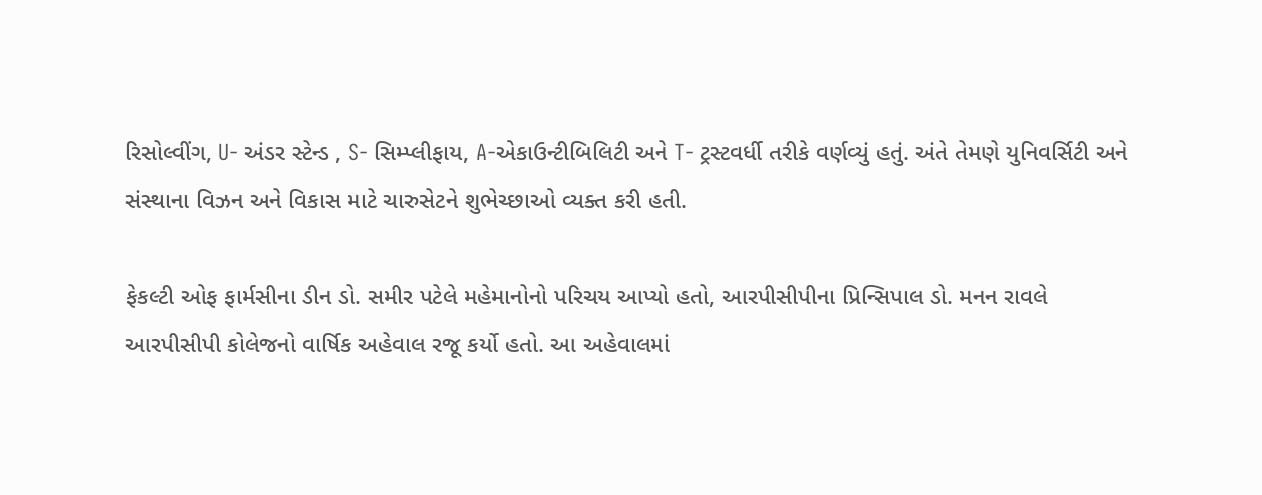રિસોલ્વીંગ, U- અંડર સ્ટેન્ડ , S- સિમ્પ્લીફાય, A-એકાઉન્ટીબિલિટી અને T- ટ્રસ્ટવર્ધી તરીકે વર્ણવ્યું હતું. અંતે તેમણે યુનિવર્સિટી અને સંસ્થાના વિઝન અને વિકાસ માટે ચારુસેટને શુભેચ્છાઓ વ્યક્ત કરી હતી.

ફેકલ્ટી ઓફ ફાર્મસીના ડીન ડો. સમીર પટેલે મહેમાનોનો પરિચય આપ્યો હતો, આરપીસીપીના પ્રિન્સિપાલ ડો. મનન રાવલે આરપીસીપી કોલેજનો વાર્ષિક અહેવાલ રજૂ કર્યો હતો. આ અહેવાલમાં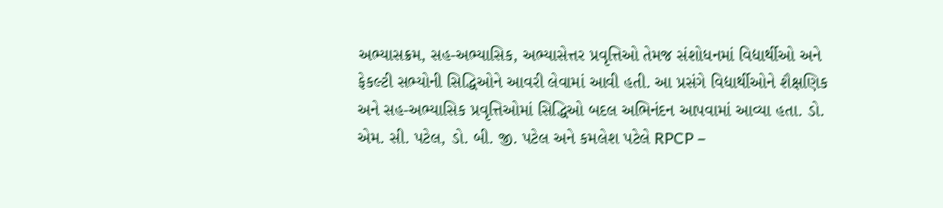અભ્યાસક્રમ, સહ-અભ્યાસિક, અભ્યાસેત્તર પ્રવૃત્તિઓ તેમજ સંશોધનમાં વિદ્યાર્થીઓ અને ફેકલ્ટી સભ્યોની સિદ્ધિઓને આવરી લેવામાં આવી હતી. આ પ્રસંગે વિદ્યાર્થીઓને શૈક્ષણિક અને સહ-અભ્યાસિક પ્રવૃત્તિઓમાં સિદ્ધિઓ બદલ અભિનંદન આપવામાં આવ્યા હતા. ડો. એમ. સી. પટેલ, ડો. બી. જી. પટેલ અને કમલેશ પટેલે RPCP –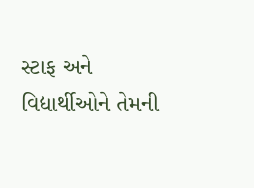સ્ટાફ અને વિદ્યાર્થીઓને તેમની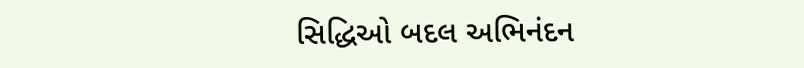સિદ્ધિઓ બદલ અભિનંદન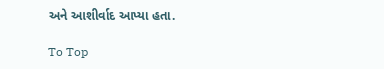અને આશીર્વાદ આપ્યા હતા.

To Top